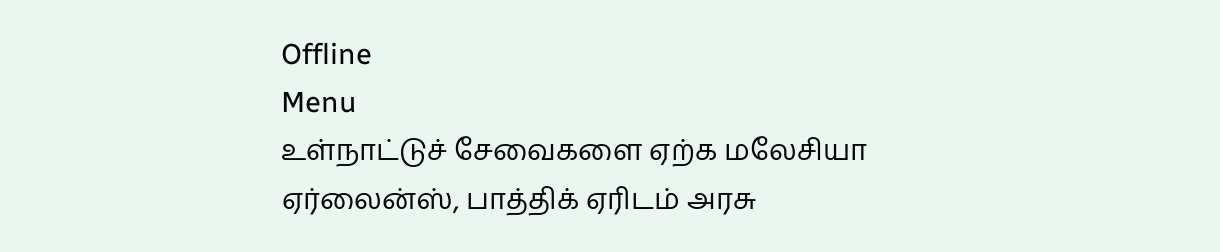Offline
Menu
உள்நாட்டுச் சேவைகளை ஏற்க மலேசியா ஏர்லைன்ஸ், பாத்திக் ஏரிடம் அரசு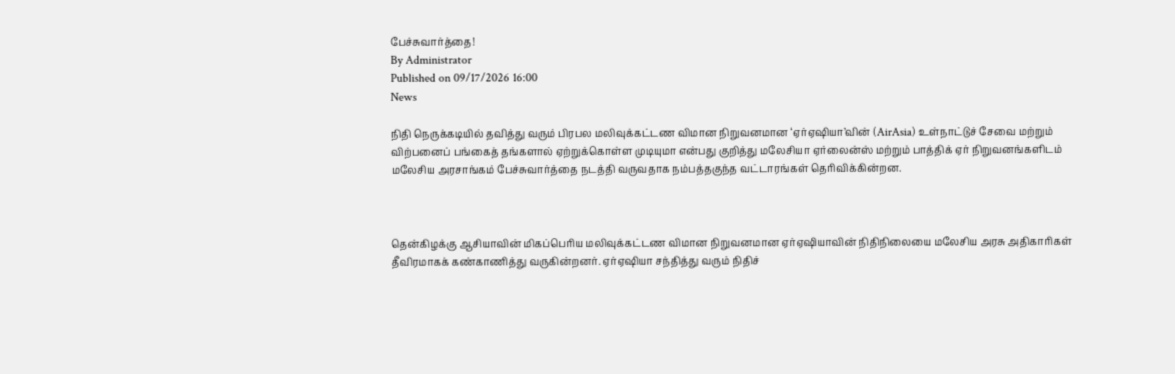பேச்சுவார்த்தை!
By Administrator
Published on 09/17/2026 16:00
News

நிதி நெருக்கடியில் தவித்து வரும் பிரபல மலிவுக்கட்டண விமான நிறுவனமான ‘ஏர்ஏஷியா’வின் (AirAsia) உள்நாட்டுச் சேவை மற்றும் விற்பனைப் பங்கைத் தங்களால் ஏற்றுக்கொள்ள முடியுமா என்பது குறித்து மலேசியா ஏர்லைன்ஸ் மற்றும் பாத்திக் ஏர் நிறுவனங்களிடம் மலேசிய அரசாங்கம் பேச்சுவார்த்தை நடத்தி வருவதாக நம்பத்தகுந்த வட்டாரங்கள் தெரிவிக்கின்றன.



தென்கிழக்கு ஆசியாவின் மிகப்பெரிய மலிவுக்கட்டண விமான நிறுவனமான ஏர்ஏஷியாவின் நிதிநிலையை மலேசிய அரசு அதிகாரிகள் தீவிரமாகக் கண்காணித்து வருகின்றனர். ஏர்ஏஷியா சந்தித்து வரும் நிதிச்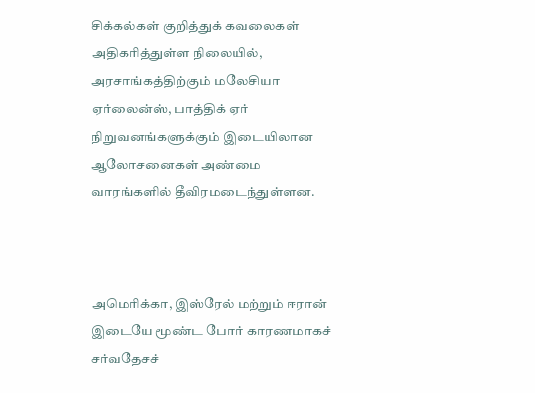சிக்கல்கள் குறித்துக் கவலைகள் அதிகரித்துள்ள நிலையில், அரசாங்கத்திற்கும் மலேசியா ஏர்லைன்ஸ், பாத்திக் ஏர் நிறுவனங்களுக்கும் இடையிலான ஆலோசனைகள் அண்மை வாரங்களில் தீவிரமடைந்துள்ளன.



அமெரிக்கா, இஸ்ரேல் மற்றும் ஈரான் இடையே மூண்ட போர் காரணமாகச் சர்வதேசச்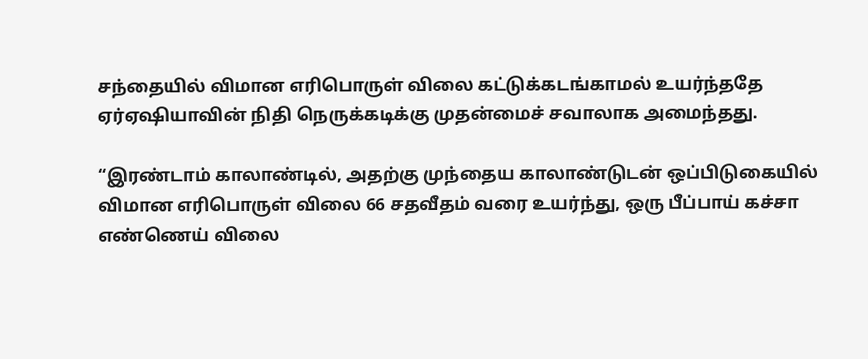சந்தையில் விமான எரிபொருள் விலை கட்டுக்கடங்காமல் உயர்ந்ததே ஏர்ஏஷியாவின் நிதி நெருக்கடிக்கு முதன்மைச் சவாலாக அமைந்தது.

“இரண்டாம் காலாண்டில், அதற்கு முந்தைய காலாண்டுடன் ஒப்பிடுகையில் விமான எரிபொருள் விலை 66 சதவீதம் வரை உயர்ந்து, ஒரு பீப்பாய் கச்சா எண்ணெய் விலை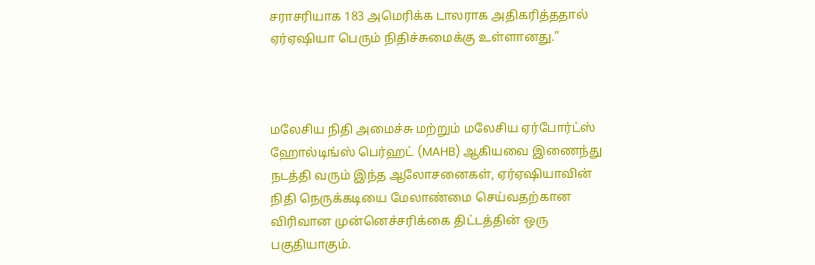சராசரியாக 183 அமெரிக்க டாலராக அதிகரித்ததால் ஏர்ஏஷியா பெரும் நிதிச்சுமைக்கு உள்ளானது.”



மலேசிய நிதி அமைச்சு மற்றும் மலேசிய ஏர்போர்ட்ஸ் ஹோல்டிங்ஸ் பெர்ஹட் (MAHB) ஆகியவை இணைந்து நடத்தி வரும் இந்த ஆலோசனைகள், ஏர்ஏஷியாவின் நிதி நெருக்கடியை மேலாண்மை செய்வதற்கான விரிவான முன்னெச்சரிக்கை திட்டத்தின் ஒரு பகுதியாகும்.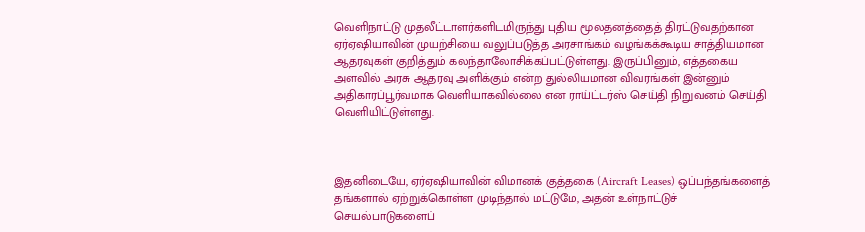வெளிநாட்டு முதலீட்டாளர்களிடமிருந்து புதிய மூலதனத்தைத் திரட்டுவதற்கான ஏர்ஏஷியாவின் முயற்சியை வலுப்படுத்த அரசாங்கம் வழங்கக்கூடிய சாத்தியமான ஆதரவுகள் குறித்தும் கலந்தாலோசிக்கப்பட்டுள்ளது. இருப்பினும், எத்தகைய அளவில் அரசு ஆதரவு அளிக்கும் என்ற துல்லியமான விவரங்கள் இன்னும் அதிகாரப்பூர்வமாக வெளியாகவில்லை என ராய்ட்டர்ஸ் செய்தி நிறுவனம் செய்தி வெளியிட்டுள்ளது.



இதனிடையே, ஏர்ஏஷியாவின் விமானக் குத்தகை (Aircraft Leases) ஒப்பந்தங்களைத் தங்களால் ஏற்றுக்கொள்ள முடிந்தால் மட்டுமே, அதன் உள்நாட்டுச் செயல்பாடுகளைப்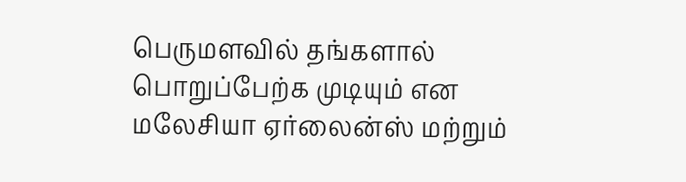பெருமளவில் தங்களால் பொறுப்பேற்க முடியும் என மலேசியா ஏர்லைன்ஸ் மற்றும்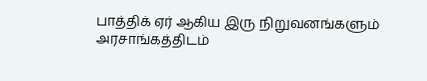பாத்திக் ஏர் ஆகிய இரு நிறுவனங்களும் அரசாங்கத்திடம்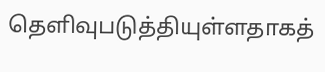தெளிவுபடுத்தியுள்ளதாகத்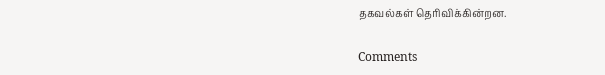தகவல்கள் தெரிவிக்கின்றன.

Comments